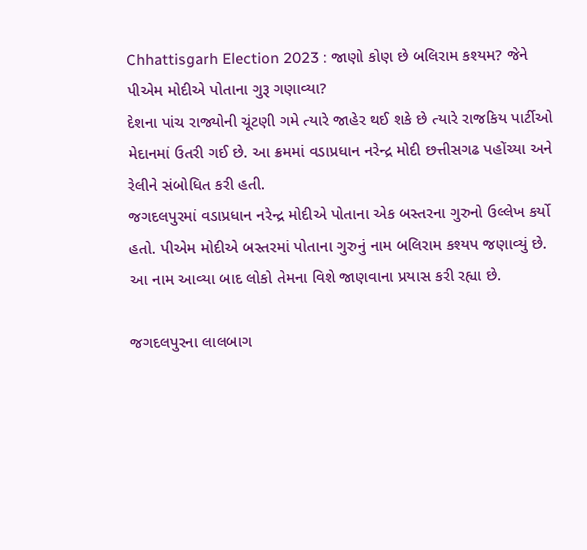Chhattisgarh Election 2023 : જાણો કોણ છે બલિરામ કશ્યમ? જેને પીએમ મોદીએ પોતાના ગુરૂ ગણાવ્યા?
દેશના પાંચ રાજ્યોની ચૂંટણી ગમે ત્યારે જાહેર થઈ શકે છે ત્યારે રાજકિય પાર્ટીઓ મેદાનમાં ઉતરી ગઈ છે. આ ક્રમમાં વડાપ્રધાન નરેન્દ્ર મોદી છત્તીસગઢ પહોંચ્યા અને રેલીને સંબોધિત કરી હતી.
જગદલપુરમાં વડાપ્રધાન નરેન્દ્ર મોદીએ પોતાના એક બસ્તરના ગુરુનો ઉલ્લેખ કર્યો હતો. પીએમ મોદીએ બસ્તરમાં પોતાના ગુરુનું નામ બલિરામ કશ્યપ જણાવ્યું છે. આ નામ આવ્યા બાદ લોકો તેમના વિશે જાણવાના પ્રયાસ કરી રહ્યા છે.

જગદલપુરના લાલબાગ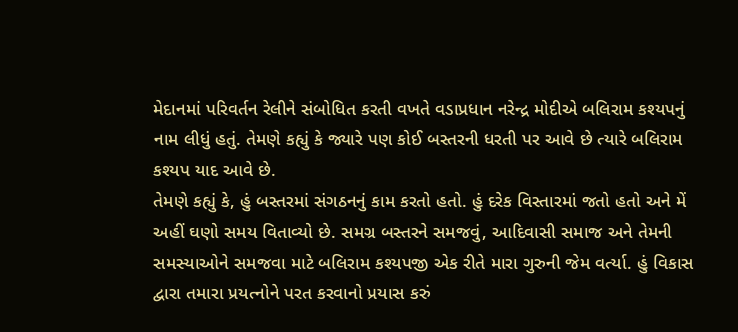મેદાનમાં પરિવર્તન રેલીને સંબોધિત કરતી વખતે વડાપ્રધાન નરેન્દ્ર મોદીએ બલિરામ કશ્યપનું નામ લીધું હતું. તેમણે કહ્યું કે જ્યારે પણ કોઈ બસ્તરની ધરતી પર આવે છે ત્યારે બલિરામ કશ્યપ યાદ આવે છે.
તેમણે કહ્યું કે, હું બસ્તરમાં સંગઠનનું કામ કરતો હતો. હું દરેક વિસ્તારમાં જતો હતો અને મેં અહીં ઘણો સમય વિતાવ્યો છે. સમગ્ર બસ્તરને સમજવું, આદિવાસી સમાજ અને તેમની સમસ્યાઓને સમજવા માટે બલિરામ કશ્યપજી એક રીતે મારા ગુરુની જેમ વર્ત્યા. હું વિકાસ દ્વારા તમારા પ્રયત્નોને પરત કરવાનો પ્રયાસ કરું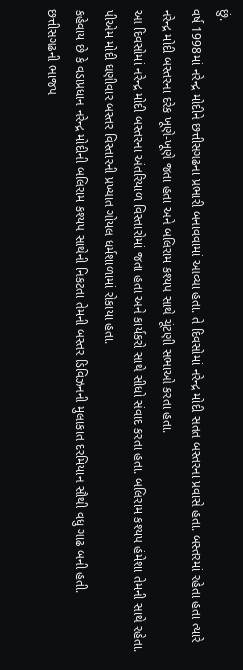છું.
વર્ષ 1998માં નરેન્દ્ર મોદીને છત્તીસગઢના પ્રભારી બનાવવામાં આવ્યા હતા. તે દિવસોમાં નરેન્દ્ર મોદી સતત બસ્તરના પ્રવાસે હતા. બસ્તરમાં રહેતા હતા ત્યારે નરેન્દ્ર મોદી બસ્તરના દરેક ખૂણે-ખૂણે જતા હતા અને બલિરામ કશ્યપ સાથે ચૂંટણી સભાઓ કરતા હતા.
આ દિવસોમાં નરેન્દ્ર મોદી બસ્તરના અંતરિયાળ વિસ્તારોમાં જતા હતા અને કાર્યકરો સાથે સીધો સંવાદ કરતા હતા. બલિરામ કશ્યપ હંમેશા તેમની સાથે રહેતા. પીએમ મોદી ઘણીવાર બસ્તર વિસ્તારની પ્રખ્યાત ગોયલ ધર્મશાળામાં રોકાયા હતા.
કહેવાય છે કે વડાપ્રધાન નરેન્દ્ર મોદીની બલિરામ કશ્યપ સાથેની નિકટતા તેમની બસ્તર ડિવિઝનની મુલાકાત દરમિયાન સૌથી વધુ ગાઢ બની હતી.
છત્તીસગઢની ભાજપ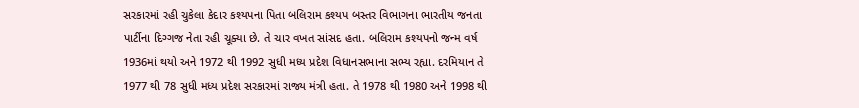સરકારમાં રહી ચુકેલા કેદાર કશ્યપના પિતા બલિરામ કશ્યપ બસ્તર વિભાગના ભારતીય જનતા પાર્ટીના દિગ્ગજ નેતા રહી ચૂક્યા છે. તે ચાર વખત સાંસદ હતા. બલિરામ કશ્યપનો જન્મ વર્ષ 1936માં થયો અને 1972 થી 1992 સુધી મધ્ય પ્રદેશ વિધાનસભાના સભ્ય રહ્યા. દરમિયાન તે 1977 થી 78 સુધી મધ્ય પ્રદેશ સરકારમાં રાજ્ય મંત્રી હતા. તે 1978 થી 1980 અને 1998 થી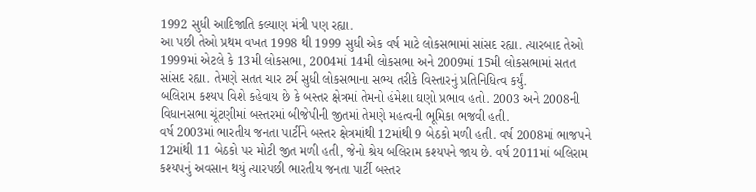1992 સુધી આદિજાતિ કલ્યાણ મંત્રી પણ રહ્યા.
આ પછી તેઓ પ્રથમ વખત 1998 થી 1999 સુધી એક વર્ષ માટે લોકસભામાં સાંસદ રહ્યા. ત્યારબાદ તેઓ 1999માં એટલે કે 13મી લોકસભા, 2004માં 14મી લોકસભા અને 2009માં 15મી લોકસભામાં સતત સાંસદ રહ્યા. તેમણે સતત ચાર ટર્મ સુધી લોકસભાના સભ્ય તરીકે વિસ્તારનું પ્રતિનિધિત્વ કર્યું.
બલિરામ કશ્યપ વિશે કહેવાય છે કે બસ્તર ક્ષેત્રમાં તેમનો હંમેશા ઘણો પ્રભાવ હતો. 2003 અને 2008ની વિધાનસભા ચૂંટણીમાં બસ્તરમાં બીજેપીની જીતમાં તેમણે મહત્વની ભૂમિકા ભજવી હતી.
વર્ષ 2003માં ભારતીય જનતા પાર્ટીને બસ્તર ક્ષેત્રમાંથી 12માંથી 9 બેઠકો મળી હતી. વર્ષ 2008માં ભાજપને 12માંથી 11 બેઠકો પર મોટી જીત મળી હતી, જેનો શ્રેય બલિરામ કશ્યપને જાય છે. વર્ષ 2011માં બલિરામ કશ્યપનું અવસાન થયું ત્યારપછી ભારતીય જનતા પાર્ટી બસ્તર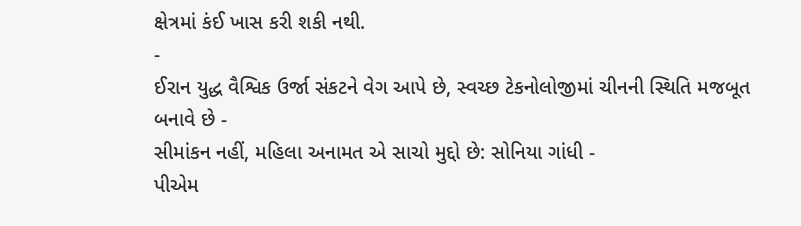ક્ષેત્રમાં કંઈ ખાસ કરી શકી નથી.
-
ઈરાન યુદ્ધ વૈશ્વિક ઉર્જા સંકટને વેગ આપે છે, સ્વચ્છ ટેકનોલોજીમાં ચીનની સ્થિતિ મજબૂત બનાવે છે -
સીમાંકન નહીં, મહિલા અનામત એ સાચો મુદ્દો છે: સોનિયા ગાંધી -
પીએમ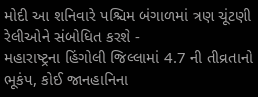મોદી આ શનિવારે પશ્ચિમ બંગાળમાં ત્રણ ચૂંટણી રેલીઓને સંબોધિત કરશે -
મહારાષ્ટ્રના હિંગોલી જિલ્લામાં 4.7 ની તીવ્રતાનો ભૂકંપ, કોઈ જાનહાનિના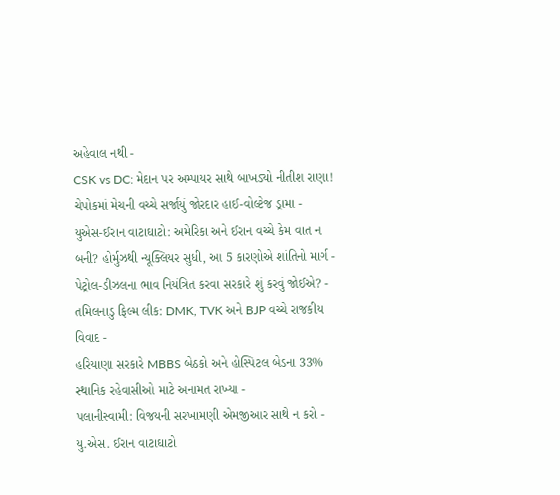અહેવાલ નથી -
CSK vs DC: મેદાન પર અમ્પાયર સાથે બાખડ્યો નીતીશ રાણા! ચેપોકમાં મેચની વચ્ચે સર્જાયું જોરદાર હાઈ-વોલ્ટેજ ડ્રામા -
યુએસ-ઈરાન વાટાઘાટો: અમેરિકા અને ઈરાન વચ્ચે કેમ વાત ન બની? હોર્મુઝથી ન્યૂક્લિયર સુધી, આ 5 કારણોએ શાંતિનો માર્ગ -
પેટ્રોલ-ડીઝલના ભાવ નિયંત્રિત કરવા સરકારે શું કરવું જોઈએ? -
તમિલનાડુ ફિલ્મ લીક: DMK, TVK અને BJP વચ્ચે રાજકીય વિવાદ -
હરિયાણા સરકારે MBBS બેઠકો અને હોસ્પિટલ બેડના 33% સ્થાનિક રહેવાસીઓ માટે અનામત રાખ્યા -
પલાનીસ્વામી: વિજયની સરખામણી એમજીઆર સાથે ન કરો -
યુ.એસ. ઈરાન વાટાઘાટો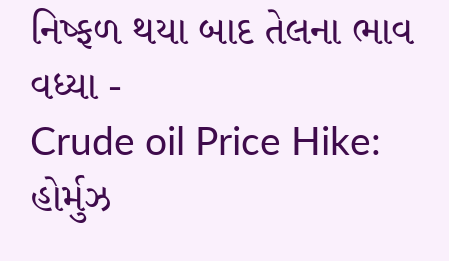નિષ્ફળ થયા બાદ તેલના ભાવ વધ્યા -
Crude oil Price Hike: હોર્મુઝ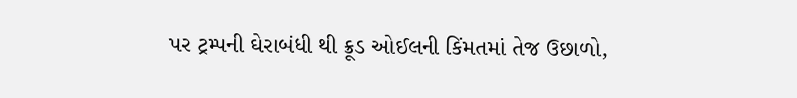પર ટ્રમ્પની ઘેરાબંધી થી ક્રૂડ ઓઈલની કિંમતમાં તેજ ઉછાળો,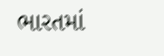ભારતમાં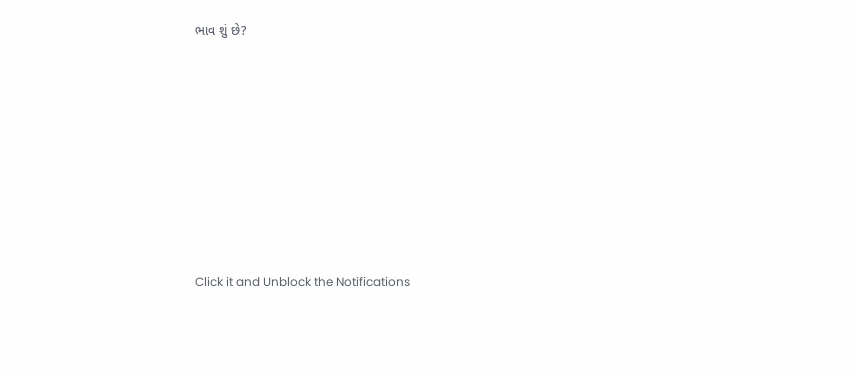ભાવ શું છે?









Click it and Unblock the Notifications